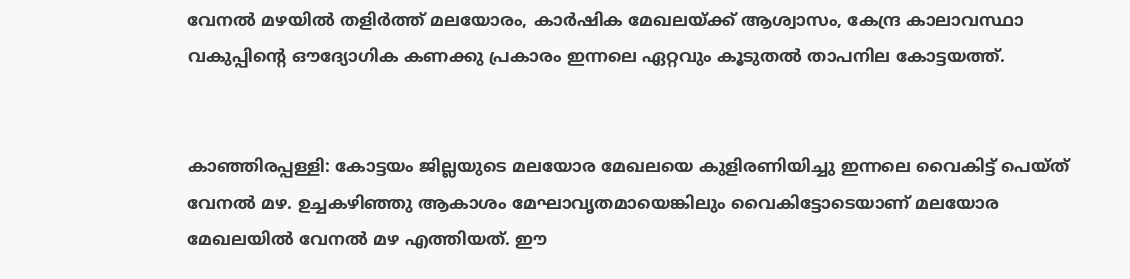വേനൽ മഴയിൽ തളിർത്ത് മലയോരം, കാർഷിക മേഖലയ്ക്ക് ആശ്വാസം, കേന്ദ്ര കാലാവസ്ഥാ വകുപ്പിന്റെ ഔദ്യോഗിക കണക്കു പ്രകാരം ഇന്നലെ ഏറ്റവും കൂടുതൽ താപനില കോട്ടയത്ത്.


കാഞ്ഞിരപ്പള്ളി: കോട്ടയം ജില്ലയുടെ മലയോര മേഖലയെ കുളിരണിയിച്ചു ഇന്നലെ വൈകിട്ട് പെയ്ത് വേനൽ മഴ. ഉച്ചകഴിഞ്ഞു ആകാശം മേഘാവൃതമായെങ്കിലും വൈകിട്ടോടെയാണ് മലയോര മേഖലയിൽ വേനൽ മഴ എത്തിയത്. ഈ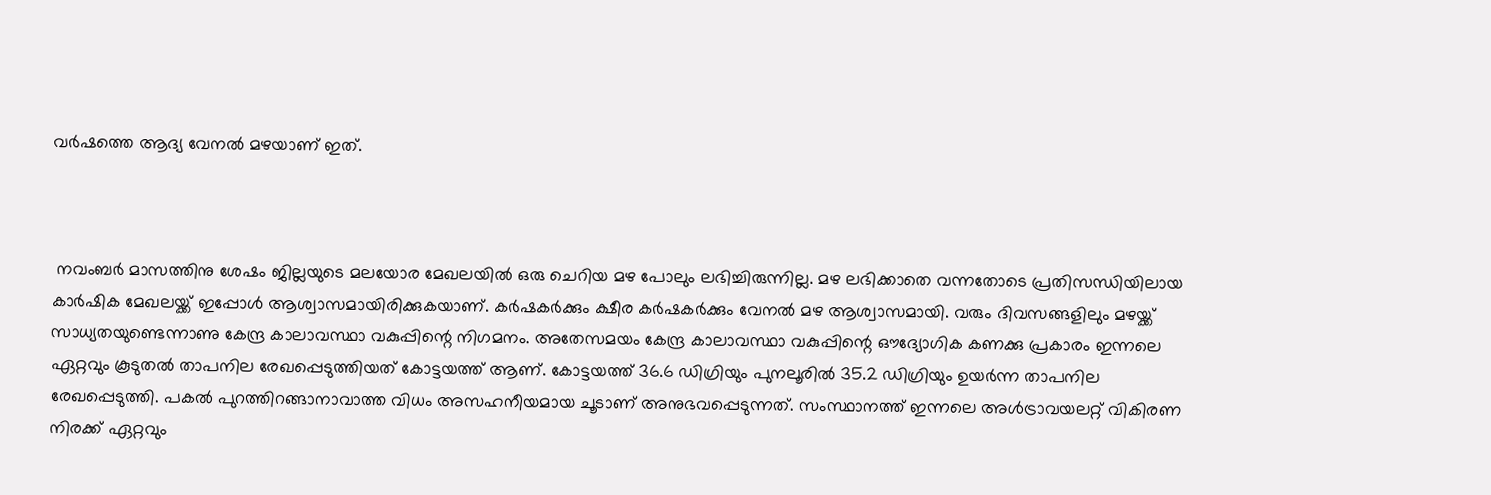വർഷത്തെ ആദ്യ വേനൽ മഴയാണ് ഇത്.



 നവംബർ മാസത്തിനു ശേഷം ജില്ലയുടെ മലയോര മേഖലയിൽ ഒരു ചെറിയ മഴ പോലും ലഭിച്ചിരുന്നില്ല. മഴ ലഭിക്കാതെ വന്നതോടെ പ്രതിസന്ധിയിലായ കാർഷിക മേഖലയ്ക്ക് ഇപ്പോൾ ആശ്വാസമായിരിക്കുകയാണ്. കർഷകർക്കും ക്ഷീര കർഷകർക്കും വേനൽ മഴ ആശ്വാസമായി. വരും ദിവസങ്ങളിലും മഴയ്ക്ക് സാധ്യതയുണ്ടെന്നാണു കേന്ദ്ര കാലാവസ്ഥാ വകുപ്പിന്റെ നിഗമനം. അതേസമയം കേന്ദ്ര കാലാവസ്ഥാ വകുപ്പിന്റെ ഔദ്യോഗിക കണക്കു പ്രകാരം ഇന്നലെ ഏറ്റവും കൂടുതൽ താപനില രേഖപ്പെടുത്തിയത് കോട്ടയത്ത് ആണ്. കോട്ടയത്ത് 36.6 ഡിഗ്രിയും പുനലൂരിൽ 35.2 ഡിഗ്രിയും ഉയർന്ന താപനില രേഖപ്പെടുത്തി. പകൽ പുറത്തിറങ്ങാനാവാത്ത വിധം അസഹനീയമായ ചൂടാണ് അനുഭവപ്പെടുന്നത്. സംസ്ഥാനത്ത് ഇന്നലെ അൾട്രാവയലറ്റ് വികിരണ നിരക്ക് ഏറ്റവും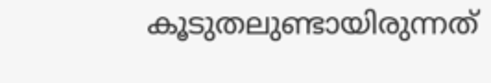കൂടുതലുണ്ടായിരുന്നത്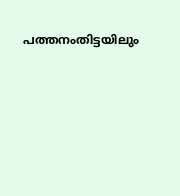പത്തനംതിട്ടയിലും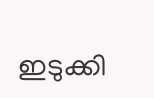ഇടുക്കി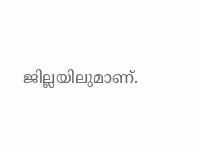ജില്ലയിലുമാണ്.